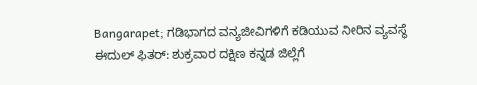Bangarapet; ಗಡಿಭಾಗದ ವನ್ಯಜೀವಿಗಳಿಗೆ ಕಡಿಯುವ ನೀರಿನ ವ್ಯವಸ್ಥೆ
ಈದುಲ್ ಫಿತರ್: ಶುಕ್ರವಾರ ದಕ್ಷಿಣ ಕನ್ನಡ ಜಿಲ್ಲೆಗೆ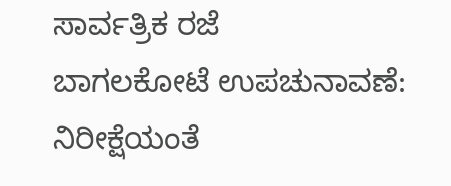ಸಾರ್ವತ್ರಿಕ ರಜೆ
ಬಾಗಲಕೋಟೆ ಉಪಚುನಾವಣೆ: ನಿರೀಕ್ಷೆಯಂತೆ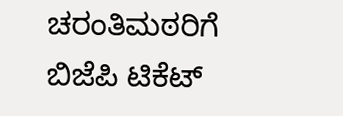ಚರಂತಿಮಠರಿಗೆ ಬಿಜೆಪಿ ಟಿಕೆಟ್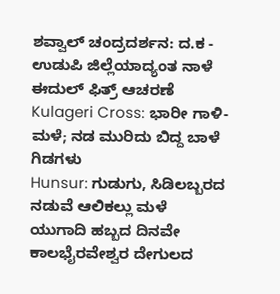ಶವ್ವಾಲ್ ಚಂದ್ರದರ್ಶನ: ದ.ಕ - ಉಡುಪಿ ಜಿಲ್ಲೆಯಾದ್ಯಂತ ನಾಳೆ ಈದುಲ್ ಫಿತ್ರ್ ಆಚರಣೆ
Kulageri Cross: ಭಾರೀ ಗಾಳಿ-ಮಳೆ; ನಡ ಮುರಿದು ಬಿದ್ದ ಬಾಳೆ ಗಿಡಗಳು
Hunsur: ಗುಡುಗು, ಸಿಡಿಲಬ್ಬರದ ನಡುವೆ ಆಲಿಕಲ್ಲು ಮಳೆ
ಯುಗಾದಿ ಹಬ್ಬದ ದಿನವೇ ಕಾಲಭೈರವೇಶ್ವರ ದೇಗುಲದ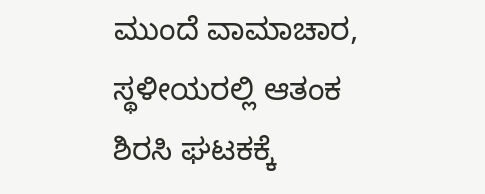ಮುಂದೆ ವಾಮಾಚಾರ, ಸ್ಥಳೀಯರಲ್ಲಿ ಆತಂಕ
ಶಿರಸಿ ಘಟಕಕ್ಕೆ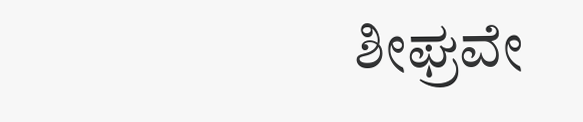ಶೀಘ್ರವೇ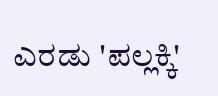ಎರಡು 'ಪಲ್ಲಕ್ಕಿ'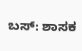ಬಸ್: ಶಾಸಕ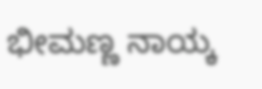ಭೀಮಣ್ಣ ನಾಯ್ಕ